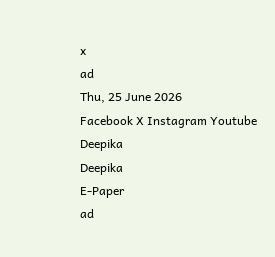x
ad
Thu, 25 June 2026
Facebook X Instagram Youtube
Deepika
Deepika
E-Paper
ad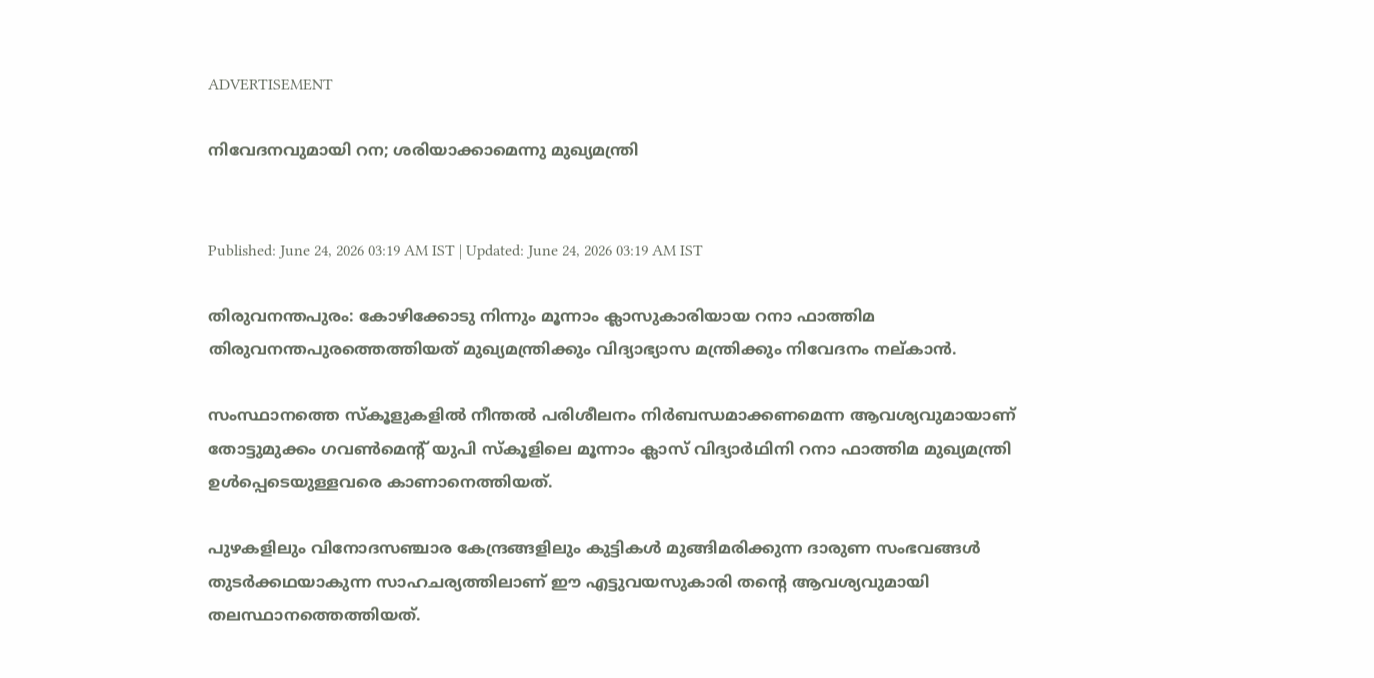ADVERTISEMENT

നിവേദനവുമായി റന; ശരിയാക്കാമെന്നു മുഖ്യമന്ത്രി


Published: June 24, 2026 03:19 AM IST | Updated: June 24, 2026 03:19 AM IST

തിരുവനന്തപുരം: കോഴിക്കോടു നിന്നും മൂന്നാം ക്ലാസുകാരിയായ റനാ ഫാത്തിമ തിരുവനന്തപുരത്തെത്തിയത് മുഖ്യമന്ത്രിക്കും വിദ്യാഭ്യാസ മന്ത്രിക്കും നിവേദനം നല്കാൻ.

സംസ്ഥാനത്തെ സ്കൂളുകളിൽ നീന്തൽ പരിശീലനം നിർബന്ധമാക്കണമെന്ന ആവശ്യവുമായാണ് തോട്ടുമുക്കം ഗവണ്‍മെന്‍റ് യുപി സ്കൂളിലെ മൂന്നാം ക്ലാസ് വിദ്യാർഥിനി റനാ ഫാത്തിമ മുഖ്യമന്ത്രി ഉൾപ്പെടെയുള്ളവരെ കാണാനെത്തിയത്.

പുഴകളിലും വിനോദസഞ്ചാര കേന്ദ്രങ്ങളിലും കുട്ടികൾ മുങ്ങിമരിക്കുന്ന ദാരുണ സംഭവങ്ങൾ തുടർക്കഥയാകുന്ന സാഹചര്യത്തിലാണ് ഈ എട്ടുവയസുകാരി തന്‍റെ ആവശ്യവുമായി തലസ്ഥാനത്തെത്തിയത്.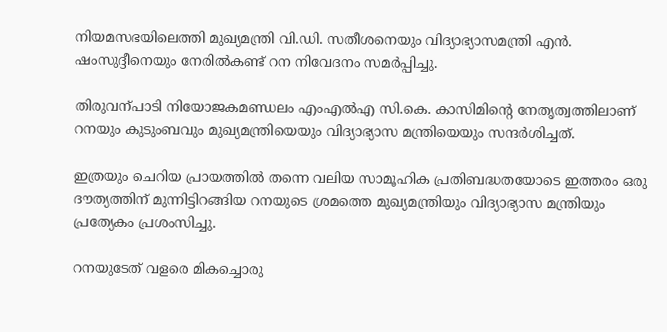നിയമസഭയിലെത്തി മുഖ്യമന്ത്രി വി.ഡി. സതീശനെയും വിദ്യാഭ്യാസമന്ത്രി എൻ. ഷംസുദ്ദീനെയും നേരിൽകണ്ട് റന നിവേദനം സമർപ്പിച്ചു.

തിരുവന്പാടി നിയോജകമണ്ഡലം എംഎൽഎ സി.കെ. കാസിമിന്‍റെ നേതൃത്വത്തിലാണ് റനയും കുടുംബവും മുഖ്യമന്ത്രിയെയും വിദ്യാഭ്യാസ മന്ത്രിയെയും സന്ദർശിച്ചത്.

ഇത്രയും ചെറിയ പ്രായത്തിൽ തന്നെ വലിയ സാമൂഹിക പ്രതിബദ്ധതയോടെ ഇത്തരം ഒരു ദൗത്യത്തിന് മുന്നിട്ടിറങ്ങിയ റനയുടെ ശ്രമത്തെ മുഖ്യമന്ത്രിയും വിദ്യാഭ്യാസ മന്ത്രിയും പ്രത്യേകം പ്രശംസിച്ചു.

റനയുടേത് വളരെ മികച്ചൊരു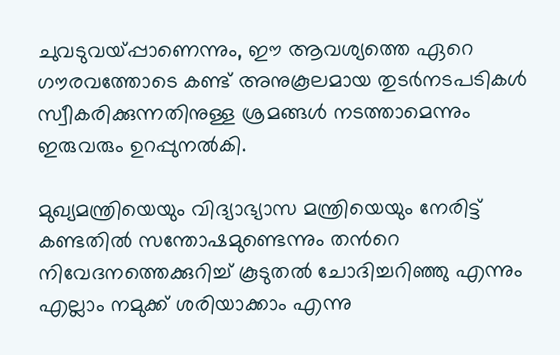ചുവടുവയ്പ്പാണെന്നും, ഈ ആവശ്യത്തെ ഏറെ ഗൗരവത്തോടെ കണ്ട് അനുകൂലമായ തുടർനടപടികൾ സ്വീകരിക്കുന്നതിനുള്ള ശ്രമങ്ങൾ നടത്താമെന്നും ഇരുവരും ഉറപ്പുനൽകി.

മുഖ്യമന്ത്രിയെയും വിദ്യാഭ്യാസ മന്ത്രിയെയും നേരിട്ട് കണ്ടതിൽ സന്തോഷമുണ്ടെന്നും തന്‍റെ നിവേദനത്തെക്കുറിച്ച് കൂടുതൽ ചോദിച്ചറിഞ്ഞു എന്നും എല്ലാം നമുക്ക് ശരിയാക്കാം എന്നു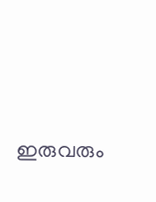ഇരുവരും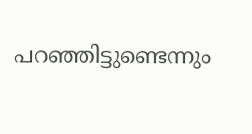പറഞ്ഞിട്ടുണ്ടെന്നും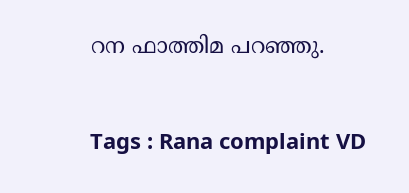റന ഫാത്തിമ പറഞ്ഞു.

Tags : Rana complaint VD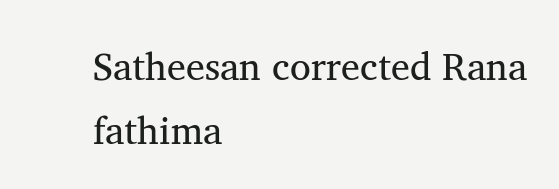Satheesan corrected Rana fathima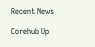Recent News

Corehub Up